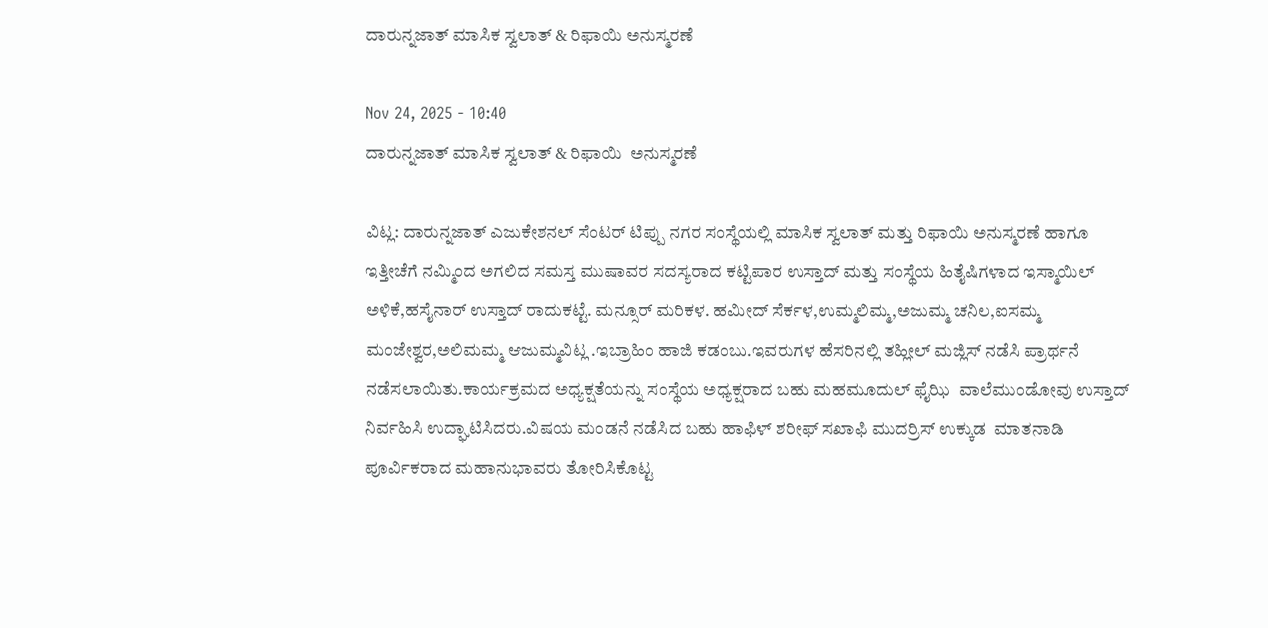ದಾರುನ್ನಜಾತ್ ಮಾಸಿಕ ಸ್ವಲಾತ್ & ರಿಫಾಯಿ ಅನುಸ್ಮರಣೆ

Nov 24, 2025 - 10:40
ದಾರುನ್ನಜಾತ್ ಮಾಸಿಕ ಸ್ವಲಾತ್ & ರಿಫಾಯಿ  ಅನುಸ್ಮರಣೆ

ವಿಟ್ಲ: ದಾರುನ್ನಜಾತ್ ಎಜುಕೇಶನಲ್ ಸೆಂಟರ್ ಟಿಪ್ಪು ನಗರ ಸಂಸ್ಥೆಯಲ್ಲಿ ಮಾಸಿಕ ಸ್ವಲಾತ್ ಮತ್ತು ರಿಫಾಯಿ ಅನುಸ್ಮರಣೆ ಹಾಗೂ ಇತ್ತೀಚೆಗೆ ನಮ್ಮಿಂದ ಅಗಲಿದ ಸಮಸ್ತ ಮುಷಾವರ ಸದಸ್ಯರಾದ ಕಟ್ಟಿಪಾರ ಉಸ್ತಾದ್ ಮತ್ತು ಸಂಸ್ಥೆಯ ಹಿತೈಷಿಗಳಾದ ಇಸ್ಮಾಯಿಲ್ ಅಳಿಕೆ,ಹಸೈನಾರ್ ಉಸ್ತಾದ್ ರಾದುಕಟ್ಟೆ. ಮನ್ಸೂರ್ ಮರಿಕಳ. ಹಮೀದ್ ಸೆರ್ಕಳ,ಉಮ್ಮಲಿಮ್ಮ,ಅಜುಮ್ಮ ಚನಿಲ,ಐಸಮ್ಮ ಮಂಜೇಶ್ವರ,ಅಲಿಮಮ್ಮ ಆಜುಮ್ಮವಿಟ್ಲ .ಇಬ್ರಾಹಿಂ ಹಾಜಿ ಕಡಂಬು.ಇವರುಗಳ ಹೆಸರಿನಲ್ಲಿ ತಹ್ಲೀಲ್ ಮಜ್ಲಿಸ್ ನಡೆಸಿ ಪ್ರಾರ್ಥನೆ ನಡೆಸಲಾಯಿತು.ಕಾರ್ಯಕ್ರಮದ ಅಧ್ಯಕ್ಷತೆಯನ್ನು ಸಂಸ್ಥೆಯ ಅಧ್ಯಕ್ಷರಾದ ಬಹು ಮಹಮೂದುಲ್ ಫೈಝಿ  ವಾಲೆಮುಂಡೋವು ಉಸ್ತಾದ್ ನಿರ್ವಹಿಸಿ ಉದ್ಘಾಟಿಸಿದರು.ವಿಷಯ ಮಂಡನೆ ನಡೆಸಿದ ಬಹು ಹಾಫಿಳ್ ಶರೀಫ್ ಸಖಾಫಿ ಮುದರ್ರಿಸ್ ಉಕ್ಕುಡ  ಮಾತನಾಡಿ ಪೂರ್ವಿಕರಾದ ಮಹಾನುಭಾವರು ತೋರಿಸಿಕೊಟ್ಟ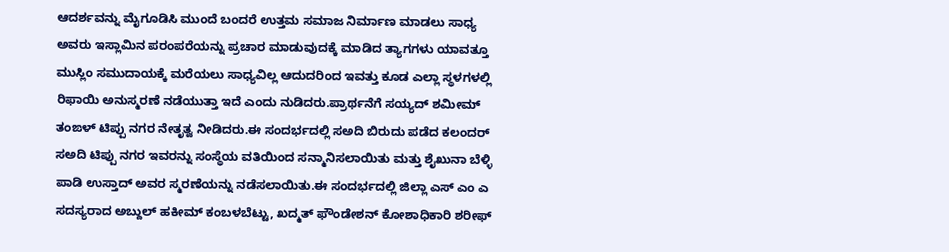ಆದರ್ಶವನ್ನು ಮೈಗೂಡಿಸಿ ಮುಂದೆ ಬಂದರೆ ಉತ್ತಮ ಸಮಾಜ ನಿರ್ಮಾಣ ಮಾಡಲು ಸಾಧ್ಯ ಅವರು ಇಸ್ಲಾಮಿನ ಪರಂಪರೆಯನ್ನು ಪ್ರಚಾರ ಮಾಡುವುದಕ್ಕೆ ಮಾಡಿದ ತ್ಯಾಗಗಳು ಯಾವತ್ತೂ ಮುಸ್ಲಿಂ ಸಮುದಾಯಕ್ಕೆ ಮರೆಯಲು ಸಾಧ್ಯವಿಲ್ಲ ಆದುದರಿಂದ ಇವತ್ತು ಕೂಡ ಎಲ್ಲಾ ಸ್ಥಳಗಳಲ್ಲಿ ರಿಫಾಯಿ ಅನುಸ್ಮರಣೆ ನಡೆಯುತ್ತಾ ಇದೆ ಎಂದು ನುಡಿದರು.ಪ್ರಾರ್ಥನೆಗೆ ಸಯ್ಯದ್ ಶಮೀಮ್ ತಂಙಳ್ ಟಿಪ್ಪು ನಗರ ನೇತೃತ್ವ ನೀಡಿದರು.ಈ ಸಂದರ್ಭದಲ್ಲಿ ಸಅದಿ ಬಿರುದು ಪಡೆದ ಕಲಂದರ್ ಸಅದಿ ಟಿಪ್ಪು ನಗರ ಇವರನ್ನು ಸಂಸ್ಥೆಯ ವತಿಯಿಂದ ಸನ್ಮಾನಿಸಲಾಯಿತು ಮತ್ತು ಶೈಖುನಾ ಬೆಳ್ಳಿ ಪಾಡಿ ಉಸ್ತಾದ್ ಅವರ ಸ್ಮರಣೆಯನ್ನು ನಡೆಸಲಾಯಿತು.ಈ ಸಂದರ್ಭದಲ್ಲಿ ಜಿಲ್ಲಾ ಎಸ್ ಎಂ ಎ ಸದಸ್ಯರಾದ ಅಬ್ದುಲ್ ಹಕೀಮ್ ಕಂಬಳಬೆಟ್ಟು, ಖದ್ಮತ್ ಫೌಂಡೇಶನ್ ಕೋಶಾಧಿಕಾರಿ ಶರೀಫ್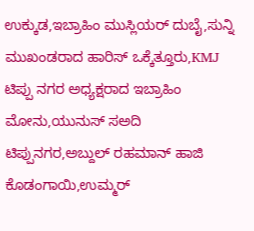ಉಕ್ಕುಡ,ಇಬ್ರಾಹಿಂ ಮುಸ್ಲಿಯರ್ ದುಬೈ,ಸುನ್ನಿ ಮುಖಂಡರಾದ ಹಾರಿಸ್ ಒಕ್ಕೆತ್ತೂರು,KMJ ಟಿಪ್ಪು ನಗರ ಅಧ್ಯಕ್ಷರಾದ ಇಬ್ರಾಹಿಂ ಮೋನು,ಯುನುಸ್ ಸಅದಿ ಟಿಪ್ಪುನಗರ,ಅಬ್ದುಲ್ ರಹಮಾನ್ ಹಾಜಿ ಕೊಡಂಗಾಯಿ,ಉಮ್ಮರ್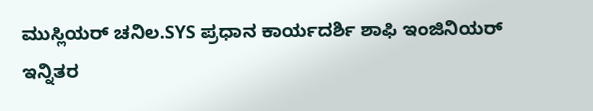ಮುಸ್ಲಿಯರ್ ಚನಿಲ.SYS ಪ್ರಧಾನ ಕಾರ್ಯದರ್ಶಿ ಶಾಫಿ ಇಂಜಿನಿಯರ್  ಇನ್ನಿತರ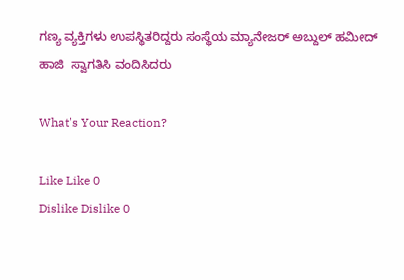ಗಣ್ಯ ವ್ಯಕ್ತಿಗಳು ಉಪಸ್ಥಿತರಿದ್ದರು ಸಂಸ್ಥೆಯ ಮ್ಯಾನೇಜರ್ ಅಬ್ದುಲ್ ಹಮೀದ್ ಹಾಜಿ  ಸ್ವಾಗತಿಸಿ ವಂದಿಸಿದರು

What's Your Reaction?

Like Like 0
Dislike Dislike 0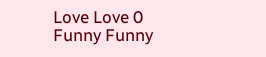Love Love 0
Funny Funny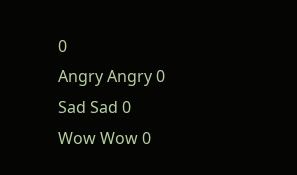0
Angry Angry 0
Sad Sad 0
Wow Wow 0